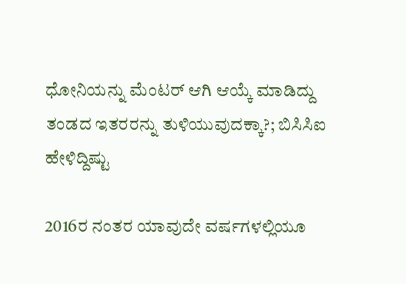ಧೋನಿಯನ್ನು ಮೆಂಟರ್ ಆಗಿ ಆಯ್ಕೆ ಮಾಡಿದ್ದು ತಂಡದ ಇತರರನ್ನು ತುಳಿಯುವುದಕ್ಕಾ?; ಬಿಸಿಸಿಐ ಹೇಳಿದ್ದಿಷ್ಟು

2016ರ ನಂತರ ಯಾವುದೇ ವರ್ಷಗಳಲ್ಲಿಯೂ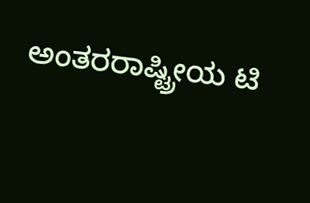ಅಂತರರಾಷ್ಟ್ರೀಯ ಟಿ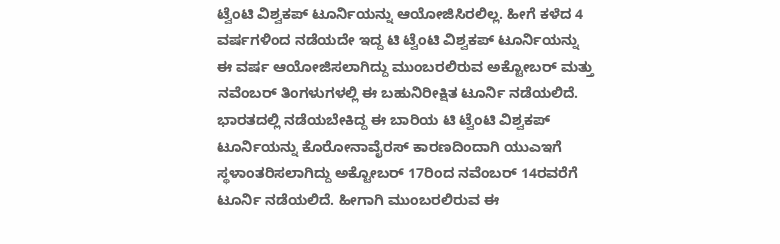ಟ್ವೆಂಟಿ ವಿಶ್ವಕಪ್ ಟೂರ್ನಿಯನ್ನು ಆಯೋಜಿಸಿರಲಿಲ್ಲ. ಹೀಗೆ ಕಳೆದ 4 ವರ್ಷಗಳಿಂದ ನಡೆಯದೇ ಇದ್ದ ಟಿ ಟ್ವೆಂಟಿ ವಿಶ್ವಕಪ್ ಟೂರ್ನಿಯನ್ನು ಈ ವರ್ಷ ಆಯೋಜಿಸಲಾಗಿದ್ದು ಮುಂಬರಲಿರುವ ಅಕ್ಟೋಬರ್ ಮತ್ತು ನವೆಂಬರ್ ತಿಂಗಳುಗಳಲ್ಲಿ ಈ ಬಹುನಿರೀಕ್ಷಿತ ಟೂರ್ನಿ ನಡೆಯಲಿದೆ.
ಭಾರತದಲ್ಲಿ ನಡೆಯಬೇಕಿದ್ದ ಈ ಬಾರಿಯ ಟಿ ಟ್ವೆಂಟಿ ವಿಶ್ವಕಪ್ ಟೂರ್ನಿಯನ್ನು ಕೊರೋನಾವೈರಸ್ ಕಾರಣದಿಂದಾಗಿ ಯುಎಇಗೆ ಸ್ಥಳಾಂತರಿಸಲಾಗಿದ್ದು ಅಕ್ಟೋಬರ್ 17ರಿಂದ ನವೆಂಬರ್ 14ರವರೆಗೆ ಟೂರ್ನಿ ನಡೆಯಲಿದೆ. ಹೀಗಾಗಿ ಮುಂಬರಲಿರುವ ಈ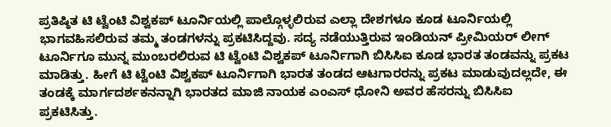ಪ್ರತಿಷ್ಠಿತ ಟಿ ಟ್ವೆಂಟಿ ವಿಶ್ವಕಪ್ ಟೂರ್ನಿಯಲ್ಲಿ ಪಾಲ್ಗೊಳ್ಳಲಿರುವ ಎಲ್ಲಾ ದೇಶಗಳೂ ಕೂಡ ಟೂರ್ನಿಯಲ್ಲಿ ಭಾಗವಹಿಸಲಿರುವ ತಮ್ಮ ತಂಡಗಳನ್ನು ಪ್ರಕಟಿಸಿದ್ದವು. ಸದ್ಯ ನಡೆಯುತ್ತಿರುವ ಇಂಡಿಯನ್ ಪ್ರೀಮಿಯರ್ ಲೀಗ್ ಟೂರ್ನಿಗೂ ಮುನ್ನ ಮುಂಬರಲಿರುವ ಟಿ ಟ್ವೆಂಟಿ ವಿಶ್ವಕಪ್ ಟೂರ್ನಿಗಾಗಿ ಬಿಸಿಸಿಐ ಕೂಡ ಭಾರತ ತಂಡವನ್ನು ಪ್ರಕಟ ಮಾಡಿತ್ತು. ಹೀಗೆ ಟಿ ಟ್ವೆಂಟಿ ವಿಶ್ವಕಪ್ ಟೂರ್ನಿಗಾಗಿ ಭಾರತ ತಂಡದ ಆಟಗಾರರನ್ನು ಪ್ರಕಟ ಮಾಡುವುದಲ್ಲದೇ, ಈ ತಂಡಕ್ಕೆ ಮಾರ್ಗದರ್ಶಕನನ್ನಾಗಿ ಭಾರತದ ಮಾಜಿ ನಾಯಕ ಎಂಎಸ್ ಧೋನಿ ಅವರ ಹೆಸರನ್ನು ಬಿಸಿಸಿಐ ಪ್ರಕಟಿಸಿತ್ತು.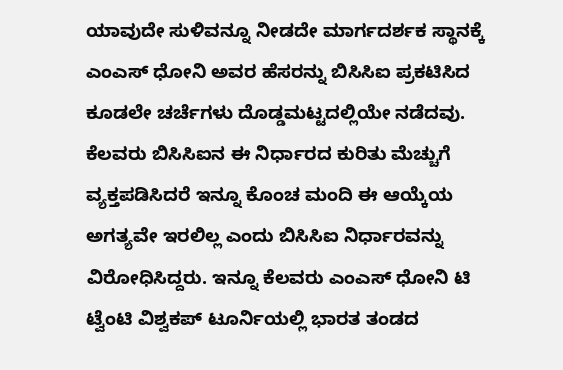ಯಾವುದೇ ಸುಳಿವನ್ನೂ ನೀಡದೇ ಮಾರ್ಗದರ್ಶಕ ಸ್ಥಾನಕ್ಕೆ ಎಂಎಸ್ ಧೋನಿ ಅವರ ಹೆಸರನ್ನು ಬಿಸಿಸಿಐ ಪ್ರಕಟಿಸಿದ ಕೂಡಲೇ ಚರ್ಚೆಗಳು ದೊಡ್ಡಮಟ್ಟದಲ್ಲಿಯೇ ನಡೆದವು. ಕೆಲವರು ಬಿಸಿಸಿಐನ ಈ ನಿರ್ಧಾರದ ಕುರಿತು ಮೆಚ್ಚುಗೆ ವ್ಯಕ್ತಪಡಿಸಿದರೆ ಇನ್ನೂ ಕೊಂಚ ಮಂದಿ ಈ ಆಯ್ಕೆಯ ಅಗತ್ಯವೇ ಇರಲಿಲ್ಲ ಎಂದು ಬಿಸಿಸಿಐ ನಿರ್ಧಾರವನ್ನು ವಿರೋಧಿಸಿದ್ದರು. ಇನ್ನೂ ಕೆಲವರು ಎಂಎಸ್ ಧೋನಿ ಟಿ ಟ್ವೆಂಟಿ ವಿಶ್ವಕಪ್ ಟೂರ್ನಿಯಲ್ಲಿ ಭಾರತ ತಂಡದ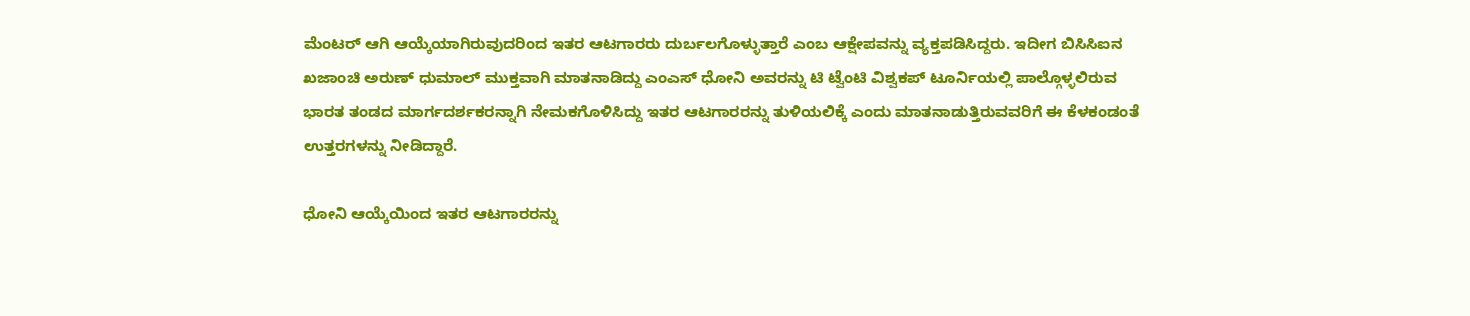ಮೆಂಟರ್ ಆಗಿ ಆಯ್ಕೆಯಾಗಿರುವುದರಿಂದ ಇತರ ಆಟಗಾರರು ದುರ್ಬಲಗೊಳ್ಳುತ್ತಾರೆ ಎಂಬ ಆಕ್ಷೇಪವನ್ನು ವ್ಯಕ್ತಪಡಿಸಿದ್ದರು. ಇದೀಗ ಬಿಸಿಸಿಐನ ಖಜಾಂಚಿ ಅರುಣ್ ಧುಮಾಲ್ ಮುಕ್ತವಾಗಿ ಮಾತನಾಡಿದ್ದು ಎಂಎಸ್ ಧೋನಿ ಅವರನ್ನು ಟಿ ಟ್ವೆಂಟಿ ವಿಶ್ವಕಪ್ ಟೂರ್ನಿಯಲ್ಲಿ ಪಾಲ್ಗೊಳ್ಳಲಿರುವ ಭಾರತ ತಂಡದ ಮಾರ್ಗದರ್ಶಕರನ್ನಾಗಿ ನೇಮಕಗೊಳಿಸಿದ್ದು ಇತರ ಆಟಗಾರರನ್ನು ತುಳಿಯಲಿಕ್ಕೆ ಎಂದು ಮಾತನಾಡುತ್ತಿರುವವರಿಗೆ ಈ ಕೆಳಕಂಡಂತೆ ಉತ್ತರಗಳನ್ನು ನೀಡಿದ್ದಾರೆ.

ಧೋನಿ ಆಯ್ಕೆಯಿಂದ ಇತರ ಆಟಗಾರರನ್ನು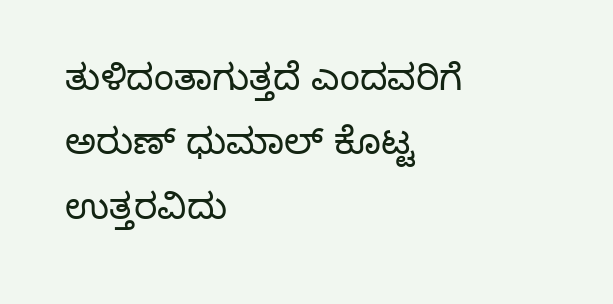ತುಳಿದಂತಾಗುತ್ತದೆ ಎಂದವರಿಗೆ ಅರುಣ್ ಧುಮಾಲ್ ಕೊಟ್ಟ ಉತ್ತರವಿದು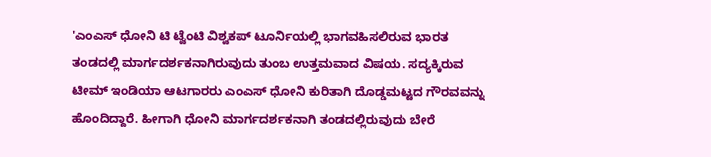'ಎಂಎಸ್ ಧೋನಿ ಟಿ ಟ್ವೆಂಟಿ ವಿಶ್ವಕಪ್ ಟೂರ್ನಿಯಲ್ಲಿ ಭಾಗವಹಿಸಲಿರುವ ಭಾರತ ತಂಡದಲ್ಲಿ ಮಾರ್ಗದರ್ಶಕನಾಗಿರುವುದು ತುಂಬ ಉತ್ತಮವಾದ ವಿಷಯ. ಸದ್ಯಕ್ಕಿರುವ ಟೀಮ್ ಇಂಡಿಯಾ ಆಟಗಾರರು ಎಂಎಸ್ ಧೋನಿ ಕುರಿತಾಗಿ ದೊಡ್ಡಮಟ್ಟದ ಗೌರವವನ್ನು ಹೊಂದಿದ್ದಾರೆ. ಹೀಗಾಗಿ ಧೋನಿ ಮಾರ್ಗದರ್ಶಕನಾಗಿ ತಂಡದಲ್ಲಿರುವುದು ಬೇರೆ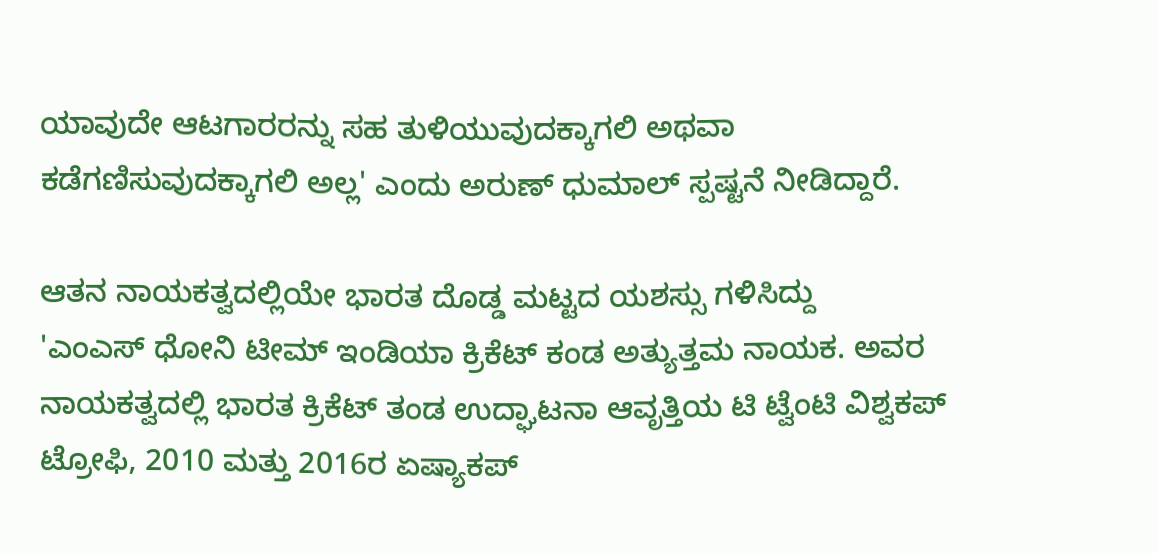ಯಾವುದೇ ಆಟಗಾರರನ್ನು ಸಹ ತುಳಿಯುವುದಕ್ಕಾಗಲಿ ಅಥವಾ ಕಡೆಗಣಿಸುವುದಕ್ಕಾಗಲಿ ಅಲ್ಲ' ಎಂದು ಅರುಣ್ ಧುಮಾಲ್ ಸ್ಪಷ್ಟನೆ ನೀಡಿದ್ದಾರೆ.

ಆತನ ನಾಯಕತ್ವದಲ್ಲಿಯೇ ಭಾರತ ದೊಡ್ಡ ಮಟ್ಟದ ಯಶಸ್ಸು ಗಳಿಸಿದ್ದು
'ಎಂಎಸ್ ಧೋನಿ ಟೀಮ್ ಇಂಡಿಯಾ ಕ್ರಿಕೆಟ್ ಕಂಡ ಅತ್ಯುತ್ತಮ ನಾಯಕ. ಅವರ ನಾಯಕತ್ವದಲ್ಲಿ ಭಾರತ ಕ್ರಿಕೆಟ್ ತಂಡ ಉದ್ಘಾಟನಾ ಆವೃತ್ತಿಯ ಟಿ ಟ್ವೆಂಟಿ ವಿಶ್ವಕಪ್ ಟ್ರೋಫಿ, 2010 ಮತ್ತು 2016ರ ಏಷ್ಯಾಕಪ್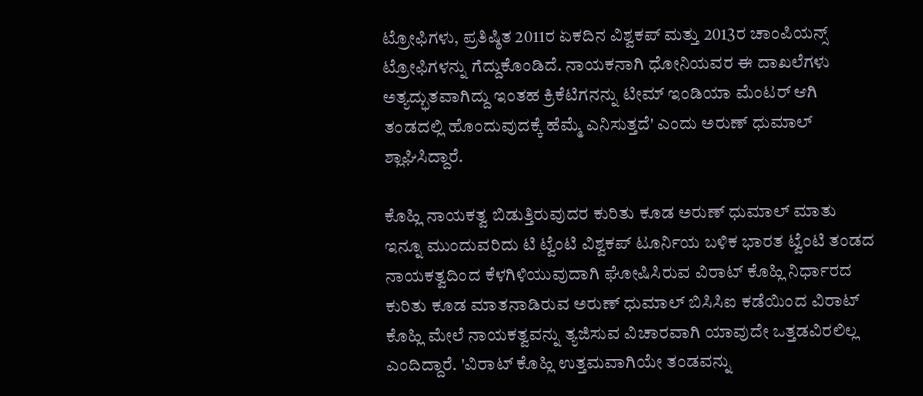ಟ್ರೋಫಿಗಳು, ಪ್ರತಿಷ್ಠಿತ 2011ರ ಏಕದಿನ ವಿಶ್ವಕಪ್ ಮತ್ತು 2013ರ ಚಾಂಪಿಯನ್ಸ್ ಟ್ರೋಫಿಗಳನ್ನು ಗೆದ್ದುಕೊಂಡಿದೆ. ನಾಯಕನಾಗಿ ಧೋನಿಯವರ ಈ ದಾಖಲೆಗಳು ಅತ್ಯದ್ಭುತವಾಗಿದ್ದು ಇಂತಹ ಕ್ರಿಕೆಟಿಗನನ್ನು ಟೀಮ್ ಇಂಡಿಯಾ ಮೆಂಟರ್ ಆಗಿ ತಂಡದಲ್ಲಿ ಹೊಂದುವುದಕ್ಕೆ ಹೆಮ್ಮೆ ಎನಿಸುತ್ತದೆ' ಎಂದು ಅರುಣ್ ಧುಮಾಲ್ ಶ್ಲಾಘಿಸಿದ್ದಾರೆ.

ಕೊಹ್ಲಿ ನಾಯಕತ್ವ ಬಿಡುತ್ತಿರುವುದರ ಕುರಿತು ಕೂಡ ಅರುಣ್ ಧುಮಾಲ್ ಮಾತು
ಇನ್ನೂ ಮುಂದುವರಿದು ಟಿ ಟ್ವೆಂಟಿ ವಿಶ್ವಕಪ್ ಟೂರ್ನಿಯ ಬಳಿಕ ಭಾರತ ಟ್ವೆಂಟಿ ತಂಡದ ನಾಯಕತ್ವದಿಂದ ಕೆಳಗಿಳಿಯುವುದಾಗಿ ಘೋಷಿಸಿರುವ ವಿರಾಟ್ ಕೊಹ್ಲಿ ನಿರ್ಧಾರದ ಕುರಿತು ಕೂಡ ಮಾತನಾಡಿರುವ ಅರುಣ್ ಧುಮಾಲ್ ಬಿಸಿಸಿಐ ಕಡೆಯಿಂದ ವಿರಾಟ್ ಕೊಹ್ಲಿ ಮೇಲೆ ನಾಯಕತ್ವವನ್ನು ತ್ಯಜಿಸುವ ವಿಚಾರವಾಗಿ ಯಾವುದೇ ಒತ್ತಡವಿರಲಿಲ್ಲ ಎಂದಿದ್ದಾರೆ. 'ವಿರಾಟ್ ಕೊಹ್ಲಿ ಉತ್ತಮವಾಗಿಯೇ ತಂಡವನ್ನು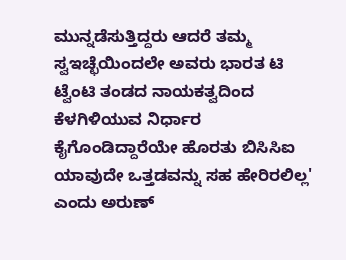ಮುನ್ನಡೆಸುತ್ತಿದ್ದರು ಆದರೆ ತಮ್ಮ ಸ್ವಇಚ್ಛೆಯಿಂದಲೇ ಅವರು ಭಾರತ ಟಿ ಟ್ವೆಂಟಿ ತಂಡದ ನಾಯಕತ್ವದಿಂದ ಕೆಳಗಿಳಿಯುವ ನಿರ್ಧಾರ ಕೈಗೊಂಡಿದ್ದಾರೆಯೇ ಹೊರತು ಬಿಸಿಸಿಐ ಯಾವುದೇ ಒತ್ತಡವನ್ನು ಸಹ ಹೇರಿರಲಿಲ್ಲ' ಎಂದು ಅರುಣ್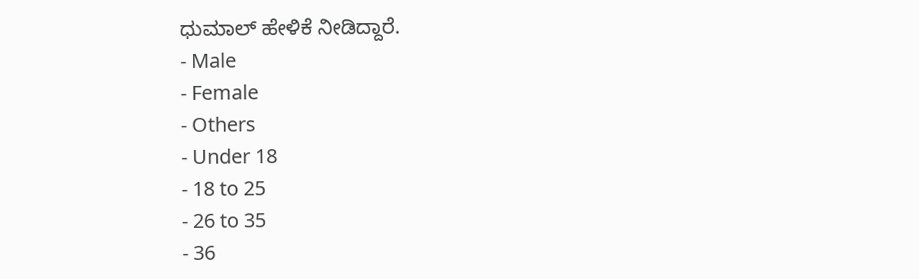ಧುಮಾಲ್ ಹೇಳಿಕೆ ನೀಡಿದ್ದಾರೆ.
- Male
- Female
- Others
- Under 18
- 18 to 25
- 26 to 35
- 36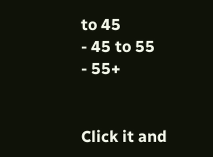to 45
- 45 to 55
- 55+


Click it and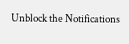Unblock the Notifications